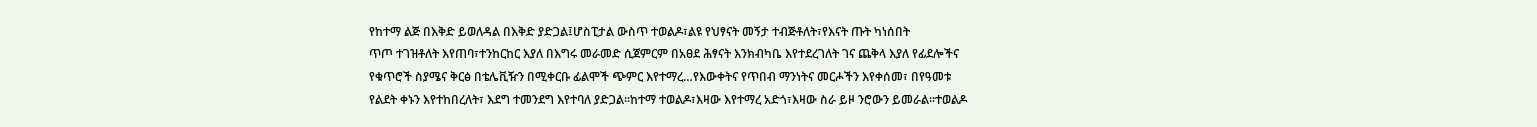የከተማ ልጅ በእቅድ ይወለዳል በእቅድ ያድጋል፤ሆስፒታል ውስጥ ተወልዶ፣ልዩ የህፃናት መኝታ ተብጅቶለት፣የእናት ጡት ካነሰበት
ጥጦ ተገዝቶለት እየጠባ፣ተንከርከር እያለ በእግሩ መራመድ ሲጀምርም በአፀደ ሕፃናት እንክብካቤ እየተደረገለት ገና ጨቅላ እያለ የፊደሎችና
የቁጥሮች ስያሜና ቅርፅ በቴሌቪዥን በሚቀርቡ ፊልሞች ጭምር እየተማረ…የእውቀትና የጥበብ ማንነትና መርሖችን እየቀሰመ፣ በየዓመቱ
የልደት ቀኑን እየተከበረለት፣ እደግ ተመንደግ እየተባለ ያድጋል፡፡ከተማ ተወልዶ፣እዛው እየተማረ አድጎ፣እዛው ስራ ይዞ ንሮውን ይመራል፡፡ተወልዶ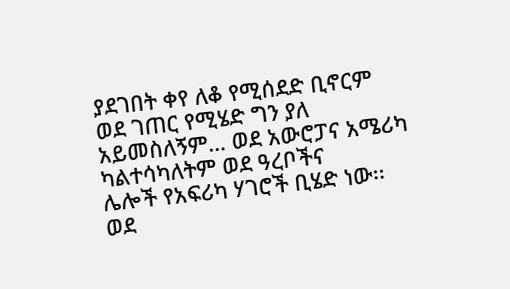ያደገበት ቀየ ለቆ የሚሰደድ ቢኖርም ወደ ገጠር የሚሄድ ግን ያለ አይመስለኝም… ወደ አውሮፓና አሜሪካ ካልተሳካለትም ወደ ዓረቦችና
ሌሎች የአፍሪካ ሃገሮች ቢሄድ ነው፡፡ወደ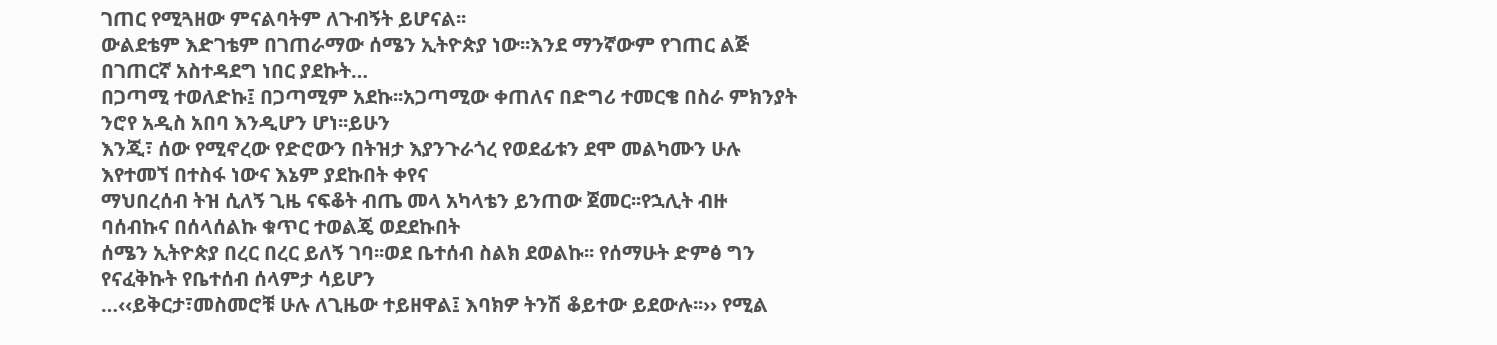ገጠር የሚጓዘው ምናልባትም ለጉብኝት ይሆናል፡፡
ውልደቴም እድገቴም በገጠራማው ሰሜን ኢትዮጵያ ነው፡፡እንደ ማንኛውም የገጠር ልጅ በገጠርኛ አስተዳደግ ነበር ያደኩት…
በጋጣሚ ተወለድኩ፤ በጋጣሚም አደኩ፡፡አጋጣሚው ቀጠለና በድግሪ ተመርቄ በስራ ምክንያት ንሮየ አዲስ አበባ እንዲሆን ሆነ፡፡ይሁን
እንጂ፣ ሰው የሚኖረው የድሮውን በትዝታ እያንጉራጎረ የወደፊቱን ደሞ መልካሙን ሁሉ እየተመኘ በተስፋ ነውና እኔም ያደኩበት ቀየና
ማህበረሰብ ትዝ ሲለኝ ጊዜ ናፍቆት ብጤ መላ አካላቴን ይንጠው ጀመር፡፡የኋሊት ብዙ ባሰብኩና በሰላሰልኩ ቁጥር ተወልጄ ወደደኩበት
ሰሜን ኢትዮጵያ በረር በረር ይለኝ ገባ፡፡ወደ ቤተሰብ ስልክ ደወልኩ፡፡ የሰማሁት ድምፅ ግን የናፈቅኩት የቤተሰብ ሰላምታ ሳይሆን
…‹‹ይቅርታ፣መስመሮቹ ሁሉ ለጊዜው ተይዘዋል፤ እባክዎ ትንሽ ቆይተው ይደውሉ፡፡›› የሚል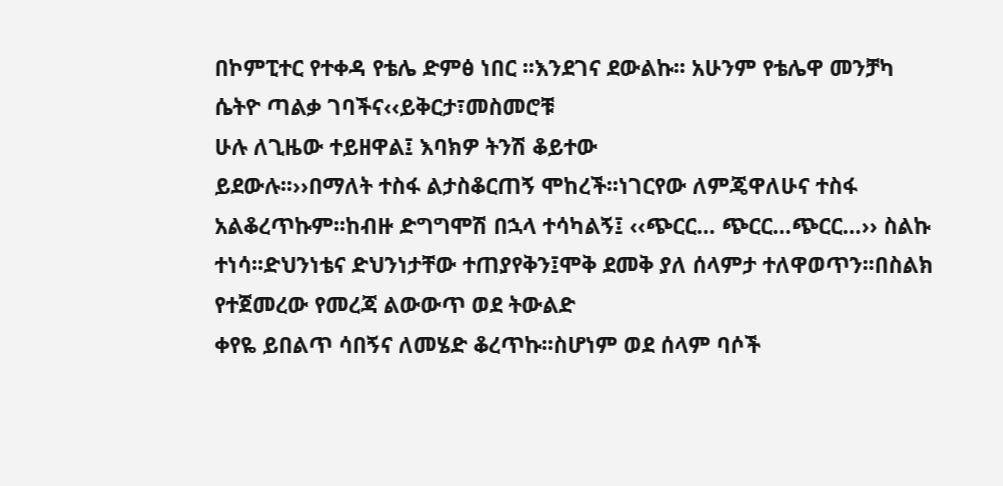በኮምፒተር የተቀዳ የቴሌ ድምፅ ነበር ፡፡እንደገና ደውልኩ፡፡ አሁንም የቴሌዋ መንቻካ ሴትዮ ጣልቃ ገባችና‹‹ይቅርታ፣መስመሮቹ
ሁሉ ለጊዜው ተይዘዋል፤ እባክዎ ትንሽ ቆይተው
ይደውሉ፡፡››በማለት ተስፋ ልታስቆርጠኝ ሞከረች፡፡ነገርየው ለምጄዋለሁና ተስፋ አልቆረጥኩም፡፡ከብዙ ድግግሞሽ በኋላ ተሳካልኝ፤ ‹‹ጭርር… ጭርር…ጭርር…›› ስልኩ
ተነሳ፡፡ድህንነቴና ድህንነታቸው ተጠያየቅን፤ሞቅ ደመቅ ያለ ሰላምታ ተለዋወጥን፡፡በስልክ የተጀመረው የመረጃ ልውውጥ ወደ ትውልድ
ቀየዬ ይበልጥ ሳበኝና ለመሄድ ቆረጥኩ፡፡ስሆነም ወደ ሰላም ባሶች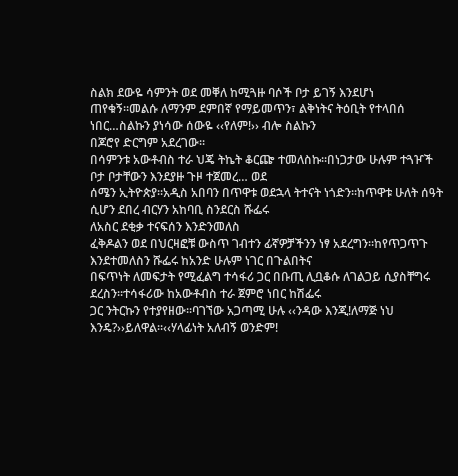ስልክ ደውዬ ሳምንት ወደ መቐለ ከሚጓዙ ባሶች ቦታ ይገኝ እንደሆነ
ጠየቁኝ፡፡መልሱ ለማንም ደምበኛ የማይመጥን፣ ልቅነትና ትዕቢት የተላበሰ ነበር…ስልኩን ያነሳው ሰውዬ ‹‹የለም!›› ብሎ ስልኩን
በጆሮየ ድርግም አደረገው፡፡
በሳምንቱ አውቶብስ ተራ ህጄ ትኬት ቆርጬ ተመለስኩ፡፡በነጋታው ሁሉም ተጓዦች ቦታ ቦታቸውን እንደያዙ ጉዞ ተጀመረ… ወደ
ሰሜን ኢትዮጵያ፡፡አዲስ አበባን በጥዋቱ ወደኋላ ትተናት ነጎድን፡፡ከጥዋቱ ሁለት ሰዓት ሲሆን ደበረ ብርሃን አከባቢ ስንደርስ ሹፌሩ
ለአስር ደቂቃ ተናፍሰን እንድንመለስ
ፈቅዶልን ወደ በህርዛፎቹ ውስጥ ገብተን ፊኛዎቻችንን ነፃ አደረግን፡፡ከየጥጋጥጉ እንደተመለስን ሹፌሩ ከአንድ ሁሉም ነገር በጉልበትና
በፍጥነት ለመፍታት የሚፈልግ ተሳፋሪ ጋር በቡጢ ሊቧቆሱ ለገልጋይ ሲያስቸግሩ ደረስን፡፡ተሳፋሪው ከአውቶብስ ተራ ጀምሮ ነበር ከሽፌሩ
ጋር ንትርኩን የተያየዘው፡፡ባገኘው አጋጣሚ ሁሉ ‹‹ንዳው እንጂ!ለማጅ ነህ እንዴ?››ይለዋል፡፡‹‹ሃላፊነት አለብኝ ወንድም!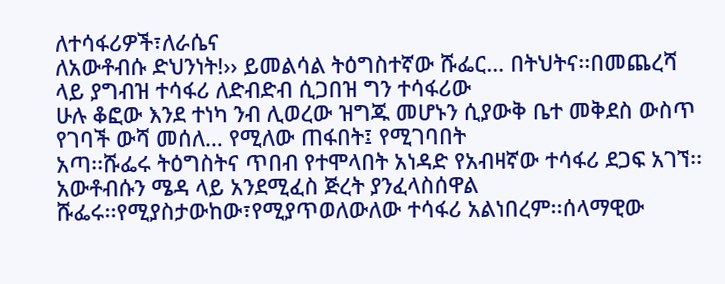ለተሳፋሪዎች፣ለራሴና
ለአውቶብሱ ድህንነት!›› ይመልሳል ትዕግስተኛው ሹፌር… በትህትና፡፡በመጨረሻ ላይ ያግብዝ ተሳፋሪ ለድብድብ ሲጋበዝ ግን ተሳፋሪው
ሁሉ ቆፎው እንደ ተነካ ንብ ሊወረው ዝግጁ መሆኑን ሲያውቅ ቤተ መቅደስ ውስጥ የገባች ውሻ መሰለ… የሚለው ጠፋበት፤ የሚገባበት
አጣ፡፡ሹፌሩ ትዕግስትና ጥበብ የተሞላበት አነዳድ የአብዛኛው ተሳፋሪ ደጋፍ አገኘ፡፡አውቶብሱን ሜዳ ላይ አንደሚፈስ ጅረት ያንፈላስሰዋል
ሹፌሩ፡፡የሚያስታውከው፣የሚያጥወለውለው ተሳፋሪ አልነበረም፡፡ሰላማዊው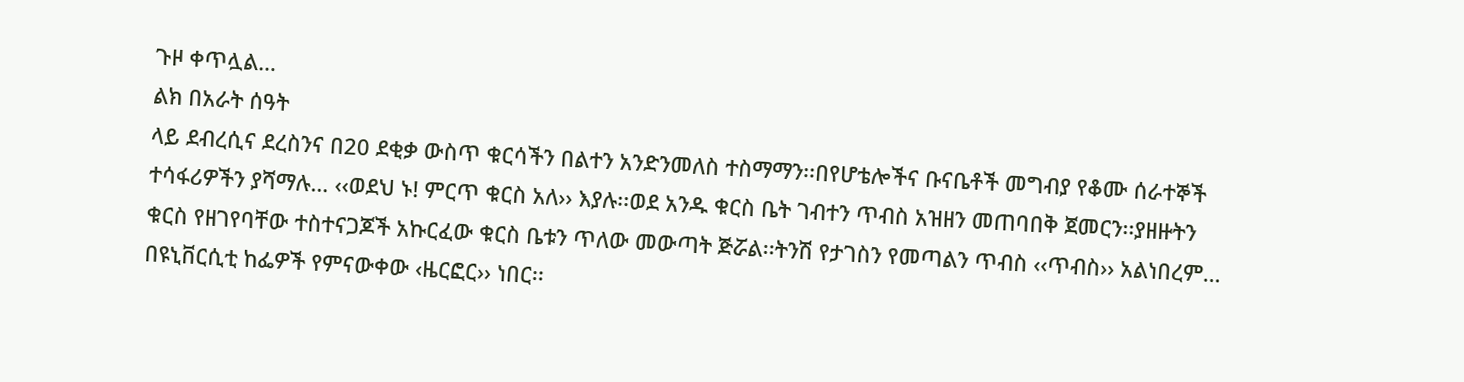ጉዞ ቀጥሏል…
ልክ በአራት ሰዓት
ላይ ደብረሲና ደረስንና በ20 ደቂቃ ውስጥ ቁርሳችን በልተን አንድንመለስ ተስማማን፡፡በየሆቴሎችና ቡናቤቶች መግብያ የቆሙ ሰራተኞች
ተሳፋሪዎችን ያሻማሉ… ‹‹ወደህ ኑ! ምርጥ ቁርስ አለ›› እያሉ፡፡ወደ አንዱ ቁርስ ቤት ገብተን ጥብስ አዝዘን መጠባበቅ ጀመርን፡፡ያዘዙትን
ቁርስ የዘገየባቸው ተስተናጋጆች አኩርፈው ቁርስ ቤቱን ጥለው መውጣት ጅሯል፡፡ትንሽ የታገስን የመጣልን ጥብስ ‹‹ጥብስ›› አልነበረም…
በዩኒቨርሲቲ ከፌዎች የምናውቀው ‹ዜርፎር›› ነበር፡፡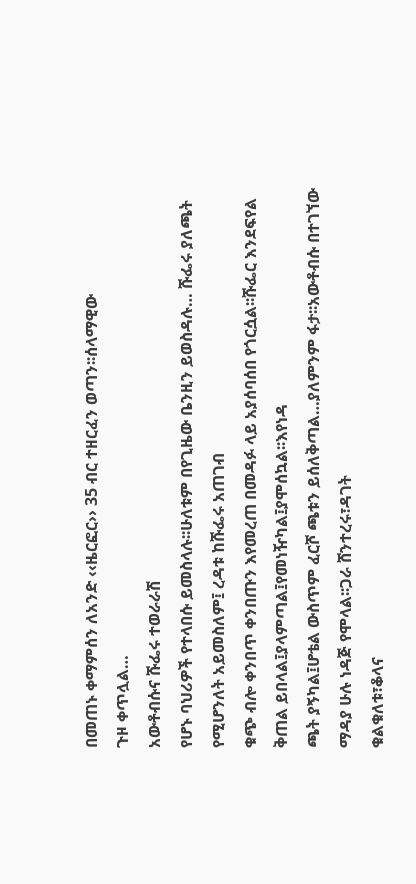በመጠኑ ቀማምሰን ለአንድ ‹‹ዜርፎር›› 35 ብር ተዘርፈን ወጣን፡፡ሰላማዊው
ጉዞ ቀጥሏል…
አውቶብሱና ሹፌሩ ተወራራሽ
የሆኑ ባህሪዎች የተላበሱ ይመስላሉ፡፡ሁለቱም በየጊዜው ቤንዚን ይወስዳሉ… ሹፌሩ ያለጫት የሚሆንለት አይመስለም፤ ረዳቱ ከሹፌሩ አጠገብ
ቁጭ ብሎ ቀንበጥ ቀንበጡን እየመረጠ በመዳፉ ላይ አያሰባሰበ የጎርሷል፡፡ሹፌር እንደፍየል ቅጠል ይበላል፤ያላምጣል፤የመነዥካል፤ያሞሰኳል፡፡እየነዳ
ጫት ያኝካል፤ሆቴል ውስጥም ፈርሾ ጫቱን ይሰለቅጣል…ያለምንም ፋታ፡፡አውቶብሱ በተገኘው ማዳያ ሁሉ ነዳጅ የሞላል፡፡ጋራ ሸንተረሩ፣ዳገት
ቁልቁለቱ፣ቆላና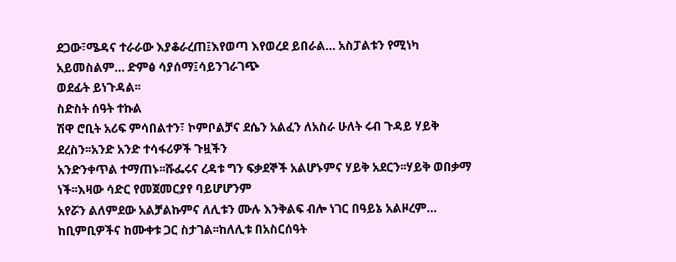ደጋው፣ሜዳና ተራራው እያቆራረጠ፤እየወጣ እየወረደ ይበራል… አስፓልቱን የሚነካ አይመስልም… ድምፅ ሳያሰማ፤ሳይንገራገጭ
ወደፊት ይነጉዳል፡፡
ስድስት ሰዓት ተኩል
ሽዋ ሮቢት አሪፍ ምሳበልተን፣ ኮምቦልቻና ደሴን አልፈን ለአስራ ሁለት ሩብ ጉዳይ ሃይቅ ደረስን፡፡አንድ አንድ ተሳፋሪዎች ጉዟችን
አንድንቀጥል ተማጠኑ፡፡ሹፌሩና ረዳቱ ግን ፍቃደኞች አልሆኑምና ሃይቅ አደርን፡፡ሃይቅ ወበቃማ ነች፡፡እዛው ሳድር የመጀመርያየ ባይሆሆንም
አየሯን ልለምደው አልቻልኩምና ለሊቱን ሙሉ እንቅልፍ ብሎ ነገር በዓይኔ አልዞረም… ከቢምቢዎችና ከሙቀቱ ጋር ስታገል፡፡ከለሊቱ በአስርሰዓት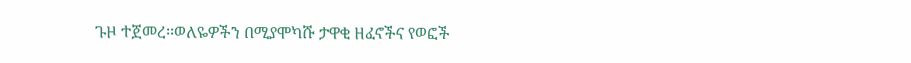ጉዞ ተጀመረ፡፡ወለዬዎችን በሚያሞካሹ ታዋቂ ዘፈኖችና የወፎች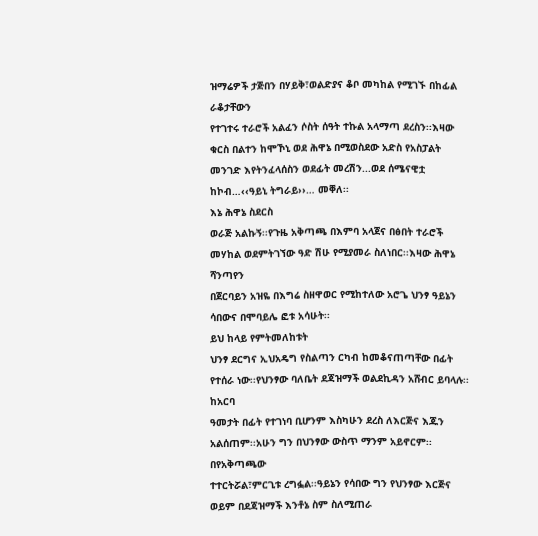ዝማሬዎች ታጅበን በሃይቅ፣ወልድያና ቆቦ መካከል የሚገኙ በከፊል ራቆታቸውን
የተገተሩ ተራሮች አልፈን ሶስት ሰዓት ተኩል አላማጣ ደረስን፡፡እዛው ቁርስ በልተን ከሞኾኒ ወደ ሕዋኔ በሚወስደው አድስ የአስፓልት
መንገድ እየትንፈላሰስን ወደፊት መረሽን...ወደ ሰሜናዊቷ ከኮብ…‹‹ዓይኒ ትግራይ››… መቐለ፡፡
እኔ ሕዋኔ ስደርስ
ወራጅ አልኩኝ፡፡የጉዜ አቅጣጫ በእምባ አላጀና በፅበት ተራሮች መሃከል ወደምትገኘው ዓድ ሽሁ የሚያመራ ስለነበር፡፡እዛው ሕዋኔ ሻንጣየን
በጀርባይን አዝዬ በእግሬ ስዘዋወር የሚከተለው አሮጌ ህንፃ ዓይኔን ሳበውና በሞባይሌ ፎቱ አሳሁት፡፡
ይህ ከላይ የምትመለከቱት
ህንፃ ደርግና ኢህአዴግ የስልጣን ርካብ ከመቆናጠጣቸው በፊት የተሰራ ነው፡፡የህንፃው ባለቤት ደጃዝማች ወልደኪዳን አሸብር ይባላሉ፡፡ከአርባ
ዓመታት በፊት የተገነባ ቢሆንም እስካሁን ደረስ ለእርጅና እጁን አልሰጠም፡፡አሁን ግን በህንፃው ውስጥ ማንም አይኖርም፡፡በየአቅጣጫው
ተተርትሯል፣ምርጊቱ ረግፏል፡፡ዓይኔን የሳበው ግን የህንፃው እርጅና ወይም በደጃዝማች እንቶኔ ስም ስለሚጠራ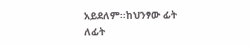አይደለም፡፡ከህንፃው ፊት
ለፊት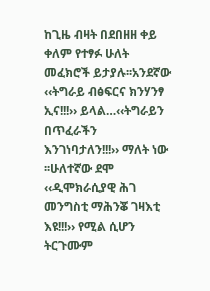ከጊዜ ብዛት በደበዘዘ ቀይ ቀለም የተፃፉ ሁለት መፈክሮች ይታያሉ፡፡አንደኛው ‹‹ትግራይ ብፅፍርና ክንሃንፃ ኢና!!!›› ይላል…‹‹ትግራይን
በጥፈራችን እንገነባታለን!!!›› ማለት ነው
፡፡ሁለተኛው ደሞ ‹‹ዲሞክራሲያዊ ሕገ መንግስቲ ማሕንቖ ገዛእቲ እዩ!!!›› የሚል ሲሆን
ትርጉሙም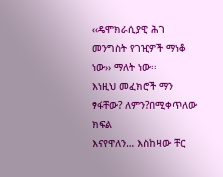‹‹ዴሞክራሲያዊ ሕገ መንግስት የገዢዎች ማነቆ ነው›› ማለት ነው፡፡
እነዚህ መፈክሮች ማን ፃፋቸው? ለምን?በሚቀጥለው ክፍል
እናየዋለን… እስከዛው ቸር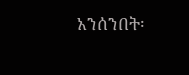አንሰንበት፡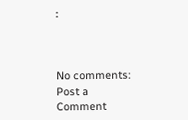፡



No comments:
Post a Comment